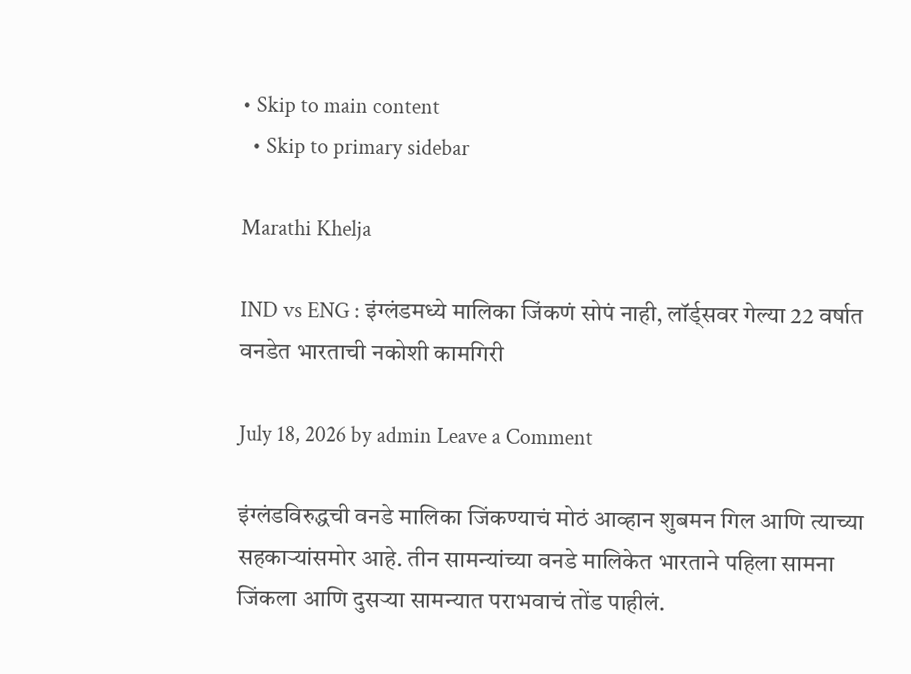• Skip to main content
  • Skip to primary sidebar

Marathi Khelja

IND vs ENG : इंग्लंडमध्ये मालिका जिंकणं सोपं नाही, लॉर्ड्सवर गेल्या 22 वर्षात वनडेत भारताची नकोशी कामगिरी

July 18, 2026 by admin Leave a Comment

इंग्लंडविरुद्धची वनडे मालिका जिंकण्याचं मोठं आव्हान शुबमन गिल आणि त्याच्या सहकाऱ्यांसमोर आहे. तीन सामन्यांच्या वनडे मालिकेत भारताने पहिला सामना जिंकला आणि दुसऱ्या सामन्यात पराभवाचं तोंड पाहीलं.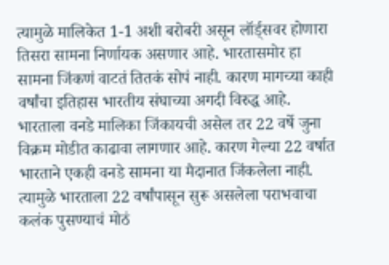त्यामुळे मालिकेत 1-1 अशी बरोबरी असून लॉर्ड्सवर होणारा तिसरा सामना निर्णायक असणार आहे. भारतासमोर हा सामना जिंकणं वाटतं तितकं सोपं नाही. कारण मागच्या काही वर्षांचा इतिहास भारतीय संघाच्या अगदी विरुद्ध आहे. भारताला वनडे मालिका जिंकायची असेल तर 22 वर्षे जुना विक्रम मोडीत काढावा लागणार आहे. कारण गेल्या 22 वर्षात भारताने एकही वनडे सामना या मैदानात जिंकलेला नाही. त्यामुळे भारताला 22 वर्षांपासून सुरू असलेला पराभवाचा कलंक पुसण्याचं मोठं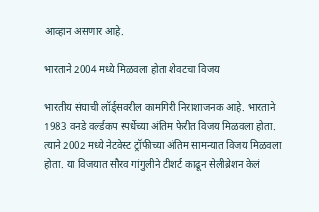आव्हान असणार आहे.

भारताने 2004 मध्ये मिळवला होता शेवटचा विजय

भारतीय संघाची लॉर्ड्सवरील कामगिरी निराशाजनक आहे. भारताने 1983 वनडे वर्ल्डकप स्पर्धेच्या अंतिम फेरीत विजय मिळवला होता. त्याने 2002 मध्ये नेटवेस्ट ट्रॉफीच्या अंतिम सामन्यात विजय मिळवला होता. या विजयात सौरव गांगुलीने टीशर्ट काढून सेलीब्रेशन केलं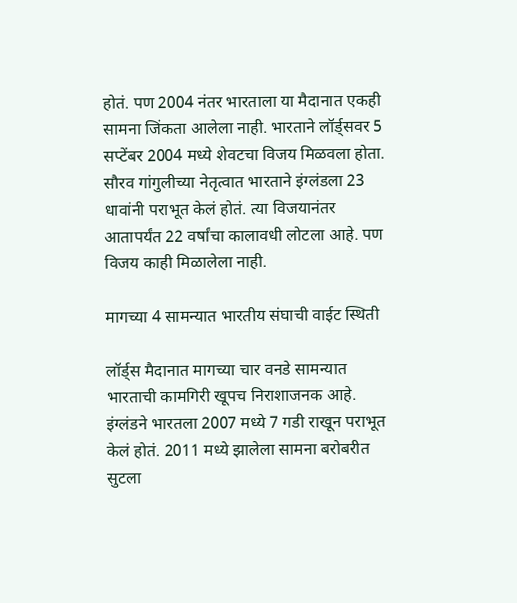होतं. पण 2004 नंतर भारताला या मैदानात एकही सामना जिंकता आलेला नाही. भारताने लॉर्ड्सवर 5 सप्टेंबर 2004 मध्ये शेवटचा विजय मिळवला होता. सौरव गांगुलीच्या नेतृत्वात भारताने इंग्लंडला 23 धावांनी पराभूत केलं होतं. त्या विजयानंतर आतापर्यंत 22 वर्षांचा कालावधी लोटला आहे. पण विजय काही मिळालेला नाही.

मागच्या 4 सामन्यात भारतीय संघाची वाईट स्थिती

लॉर्ड्स मैदानात मागच्या चार वनडे सामन्यात भारताची कामगिरी खूपच निराशाजनक आहे. इंग्लंडने भारतला 2007 मध्ये 7 गडी राखून पराभूत केलं होतं. 2011 मध्ये झालेला सामना बरोबरीत सुटला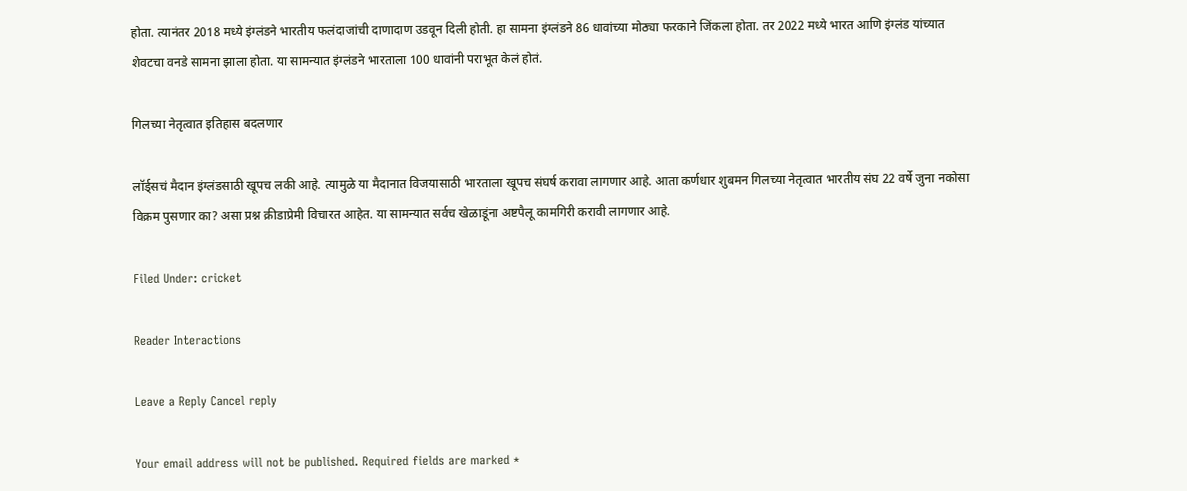होता. त्यानंतर 2018 मध्ये इंग्लंडने भारतीय फलंदाजांची दाणादाण उडवून दिली होती. हा सामना इंग्लंडने 86 धावांच्या मोठ्या फरकाने जिंकला होता. तर 2022 मध्ये भारत आणि इंग्लंड यांच्यात शेवटचा वनडे सामना झाला होता. या सामन्यात इंग्लंडने भारताला 100 धावांनी पराभूत केलं होतं.

गिलच्या नेतृत्वात इतिहास बदलणार

लॉर्ड्सचं मैदान इंग्लंडसाठी खूपच लकी आहे. त्यामुळे या मैदानात विजयासाठी भारताला खूपच संघर्ष करावा लागणार आहे. आता कर्णधार शुबमन गिलच्या नेतृत्वात भारतीय संघ 22 वर्षे जुना नकोसा विक्रम पुसणार का? असा प्रश्न क्रीडाप्रेमी विचारत आहेत. या सामन्यात सर्वच खेळाडूंना अष्टपैलू कामगिरी करावी लागणार आहे.

Filed Under: cricket

Reader Interactions

Leave a Reply Cancel reply

Your email address will not be published. Required fields are marked *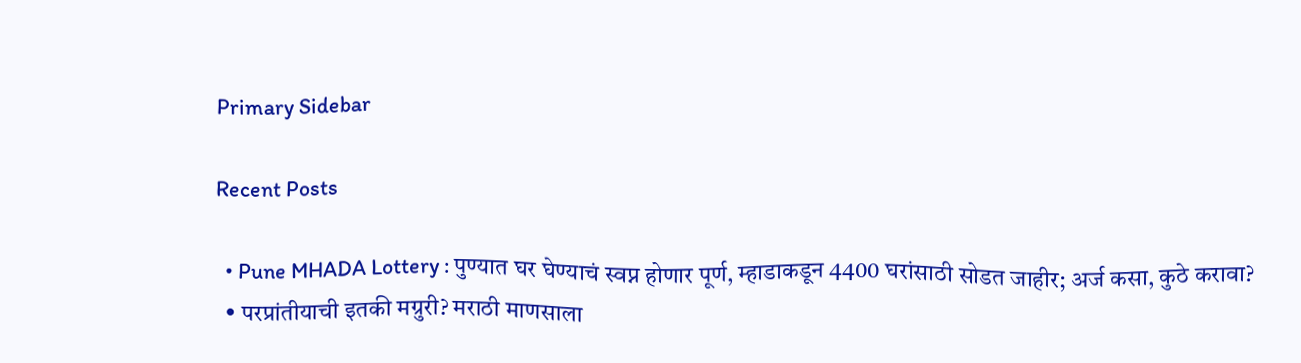Primary Sidebar

Recent Posts

  • Pune MHADA Lottery : पुण्यात घर घेण्याचं स्वप्न होणार पूर्ण, म्हाडाकडून 4400 घरांसाठी सोडत जाहीर; अर्ज कसा, कुठे करावा?
  • परप्रांतीयाची इतकी मग्रुरी? मराठी माणसाला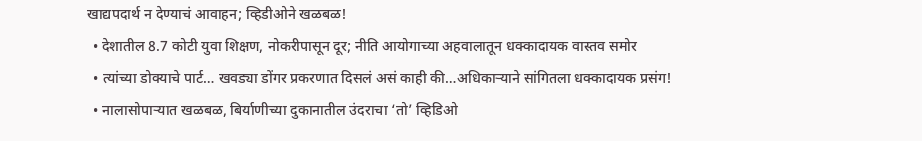खाद्यपदार्थ न देण्याचं आवाहन; व्हिडीओने खळबळ!
  • देशातील 8.7 कोटी युवा शिक्षण, नोकरीपासून दूर; नीति आयोगाच्या अहवालातून धक्कादायक वास्तव समोर
  • त्यांच्या डोक्याचे पार्ट… खवड्या डोंगर प्रकरणात दिसलं असं काही की…अधिकाऱ्याने सांगितला धक्कादायक प्रसंग!
  • नालासोपाऱ्यात खळबळ, बिर्याणीच्या दुकानातील उंदराचा ‘तो’ व्हिडिओ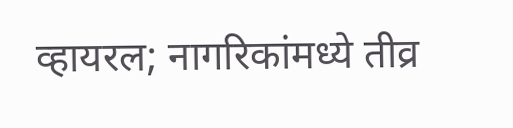व्हायरल; नागरिकांमध्ये तीव्र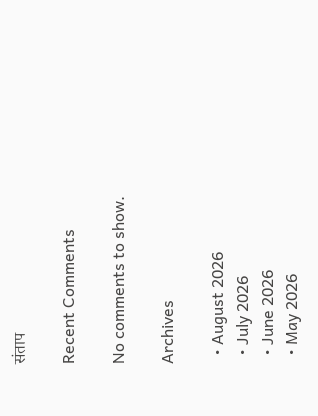संताप

Recent Comments

No comments to show.

Archives

  • August 2026
  • July 2026
  • June 2026
  • May 2026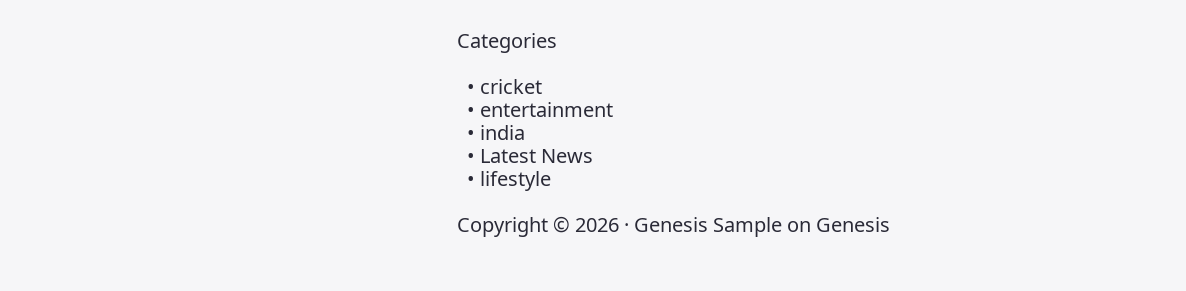Categories

  • cricket
  • entertainment
  • india
  • Latest News
  • lifestyle

Copyright © 2026 · Genesis Sample on Genesis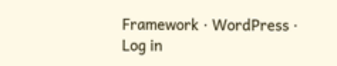Framework · WordPress · Log in